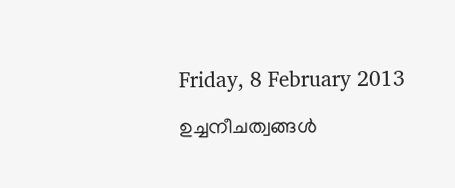Friday, 8 February 2013

ഉച്ചനീചത്വങ്ങള്‍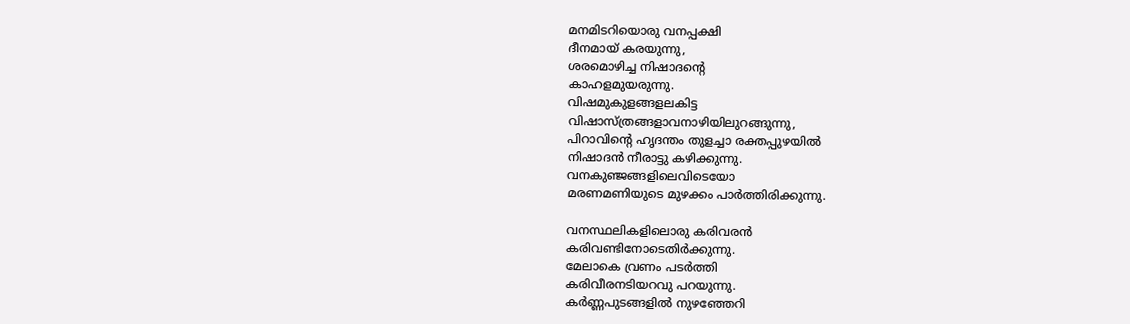മനമിടറിയൊരു വനപ്പക്ഷി
ദീനമായ് കരയുന്നു,
ശരമൊഴിച്ച നിഷാദന്‍റെ
കാഹളമുയരുന്നു.
വിഷമുകുളങ്ങളലകിട്ട
വിഷാസ്ത്രങ്ങളാവനാഴിയിലുറങ്ങുന്നു,
പിറാവിന്‍റെ ഹൃദന്തം തുളച്ചാ രക്തപ്പുഴയില്‍
നിഷാദന്‍ നീരാട്ടു കഴിക്കുന്നു.
വനകുഞ്ജങ്ങളിലെവിടെയോ
മരണമണിയുടെ മുഴക്കം പാര്‍ത്തിരിക്കുന്നു.

വനസ്ഥലികളിലൊരു കരിവരന്‍
കരിവണ്ടിനോടെതിര്‍ക്കുന്നു.
മേലാകെ വ്രണം പടര്‍ത്തി
കരിവീരനടിയറവു പറയുന്നു.
കര്‍ണ്ണപുടങ്ങളില്‍ നുഴഞ്ഞേറി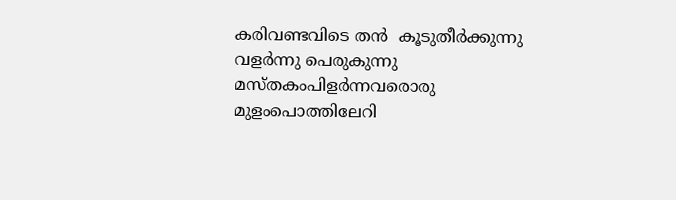കരിവണ്ടവിടെ തന്‍  കൂടുതീര്‍ക്കുന്നു
വളര്‍ന്നു പെരുകുന്നു
മസ്തകംപിളര്‍ന്നവരൊരു മുളംപൊത്തിലേറി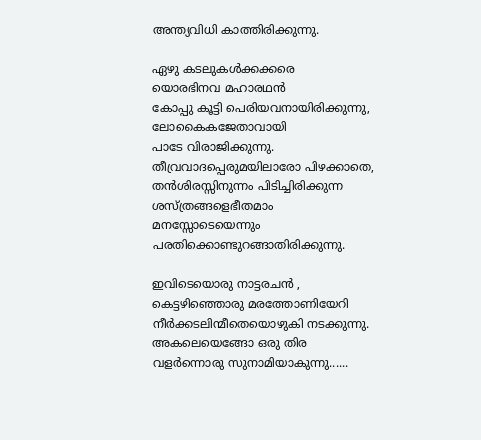അന്ത്യവിധി കാത്തിരിക്കുന്നു.

ഏഴു കടലുകള്‍ക്കക്കരെ
യൊരഭിനവ മഹാരഥന്‍
കോപ്പു കൂട്ടി പെരിയവനായിരിക്കുന്നു,
ലോകൈകജേതാവായി
പാടേ വിരാജിക്കുന്നു.
തീവ്രവാദപ്പെരുമയിലാരോ പിഴക്കാതെ,
തന്‍ശിരസ്സിനുന്നം പിടിച്ചിരിക്കുന്ന
ശസ്ത്രങ്ങളെഭീതമാം
മനസ്സോടെയെന്നും
പരതിക്കൊണ്ടുറങ്ങാതിരിക്കുന്നു.

ഇവിടെയൊരു നാട്ടരചന്‍ ,
കെട്ടഴിഞ്ഞൊരു മരത്തോണിയേറി
നീര്‍ക്കടലിന്മീതെയൊഴുകി നടക്കുന്നു.
അകലെയെങ്ങോ ഒരു തിര
വളര്‍ന്നൊരു സുനാമിയാകുന്നു......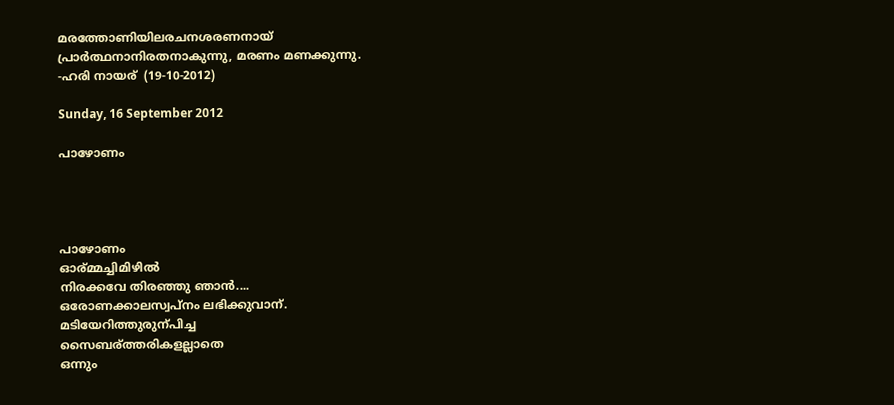മരത്തോണിയിലരചനശരണനായ്
പ്രാര്‍ത്ഥനാനിരതനാകുന്നു, മരണം മണക്കുന്നു.
-ഹരി നായര്  (19-10-2012)

Sunday, 16 September 2012

പാഴോണം




പാഴോണം
ഓര്മ്മച്ചിമിഴില്‍‍
നിരക്കവേ തിരഞ്ഞു ഞാന്‍‍....
ഒരോണക്കാലസ്വപ്നം ലഭിക്കുവാന്.
മടിയേറിത്തുരുന്പിച്ച
സൈബര്ത്തരികളല്ലാതെ
ഒന്നും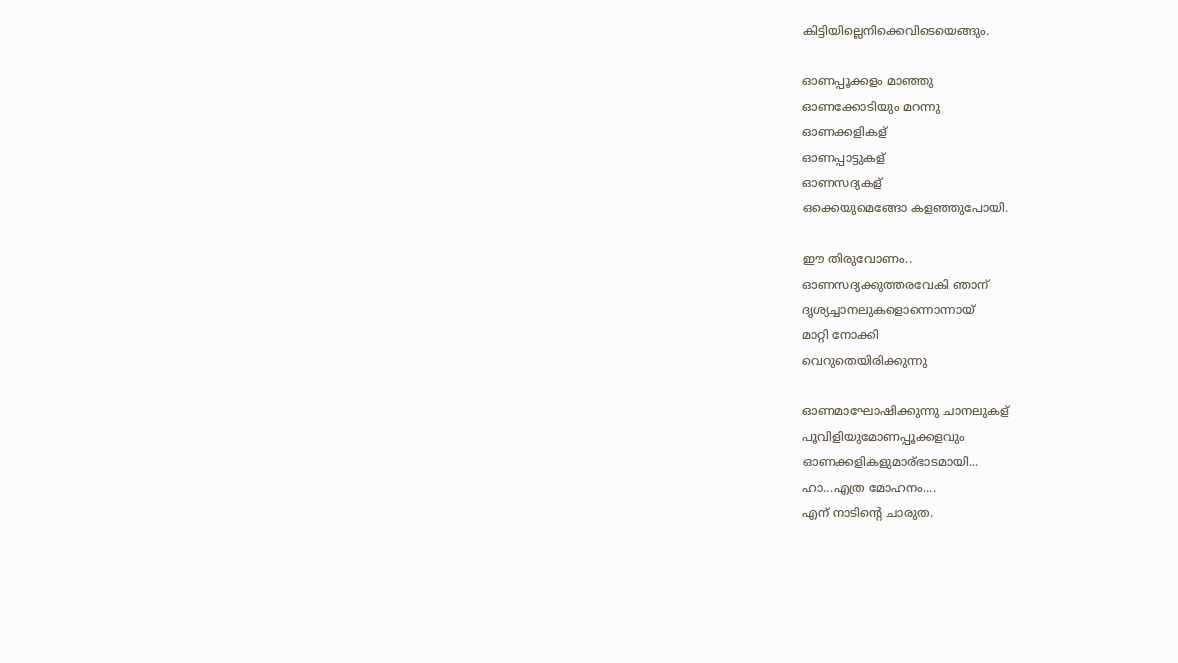കിട്ടിയില്ലെനിക്കെവിടെയെങ്ങും.

ഓണപ്പൂക്കളം മാഞ്ഞു
ഓണക്കോടിയും മറന്നു
ഓണക്കളികള്
ഓണപ്പാട്ടുകള്
ഓണസദ്യകള്
ഒക്കെയുമെങ്ങോ കളഞ്ഞുപോയി.

ഈ തിരുവോണം..
ഓണസദ്യക്കുത്തരവേകി ഞാന്
ദൃശ്യച്ചാനലുകളൊന്നൊന്നായ്
മാറ്റി നോക്കി
വെറുതെയിരിക്കുന്നു

ഓണമാഘോഷിക്കുന്നു ചാനലുകള്
പൂവിളിയുമോണപ്പൂക്കളവും
ഓണക്കളികളുമാര്ഭാടമായി...
ഹാ...എത്ര മോഹനം....
എന് നാടിന്റെ ചാരുത.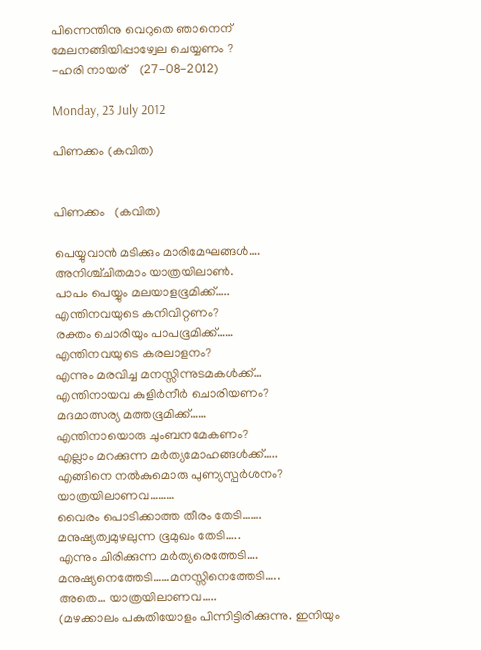പിന്നെന്തിനു വെറുതെ ഞാനെന്
മേലനങ്ങിയിപ്പാഴ്വേല ചെയ്യണം ?
-ഹരി നായര്    (27-08-2012)

Monday, 23 July 2012

പിണക്കം (കവിത)


പിണക്കം   (കവിത)

പെയ്യുവാന്‍ മടിക്കും മാരിമേഘങ്ങള്‍….
അനിശ്ച്ചിതമാം യാത്രയിലാണ്‍.
പാപം പെയ്യും മലയാളഭൂമിക്ക്…..
എന്തിനവയുടെ കനിവിറ്റണം?
രക്തം ചൊരിയും പാപഭൂമിക്ക്……
എന്തിനവയുടെ കരലാളനം?
എന്നും മരവിച്ച മനസ്സിന്നുടമകള്‍ക്ക്…
എന്തിനായവ കുളിര്‍നീര്‍ ചൊരിയണം?
മദമാത്സര്യ മത്തഭൂമിക്ക്……
എന്തിനായൊരു ചുംബനമേകണം?
എല്ലാം മറക്കുന്ന മര്‍ത്യമോഹങ്ങള്‍ക്ക്…..
എങ്ങിനെ നല്‍കുമൊരു പുണ്യസ്പര്‍ശനം?
യാത്രയിലാണവ………
വൈരം പൊടിക്കാത്ത തീരം തേടി…….
മനുഷ്യത്വമുഴലുന്ന ഭൂമുഖം തേടി…..
എന്നും ചിരിക്കുന്ന മര്‍ത്യരെത്തേടി….
മനുഷ്യനെത്തേടി……മനസ്സിനെത്തേടി…..
അതെ… യാത്രയിലാണവ…..
(മഴക്കാലം പകുതിയോളം പിന്നിട്ടിരിക്കുന്നു. ഇനിയും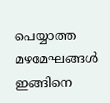പെയ്യാത്ത
മഴമേഘങ്ങള്‍ ഇങ്ങിനെ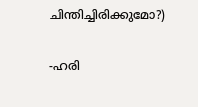ചിന്തിച്ചിരിക്കുമോ?)

-ഹരി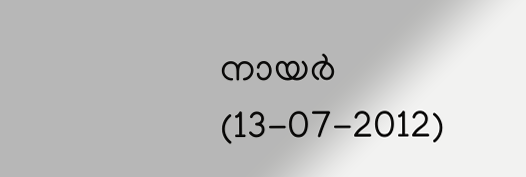നായര്‍  (13-07-2012)